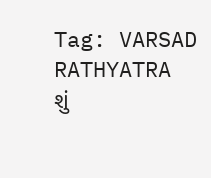Tag: VARSAD RATHYATRA
શું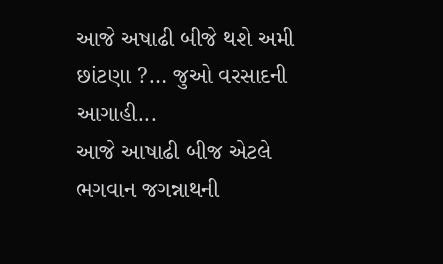આજે અષાઢી બીજે થશે અમી છાંટણા ?… જુઓ વરસાદની આગાહી...
આજે આષાઢી બીજ એટલે ભગવાન જગન્નાથની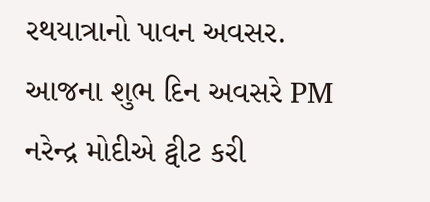રથયાત્રાનો પાવન અવસર. આજના શુભ દિન અવસરે PM નરેન્દ્ર મોદીએ ટ્વીટ કરી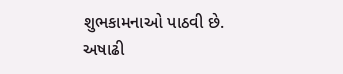શુભકામનાઓ પાઠવી છે.
અષાઢી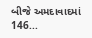બીજે અમદાવાદમાં 146...